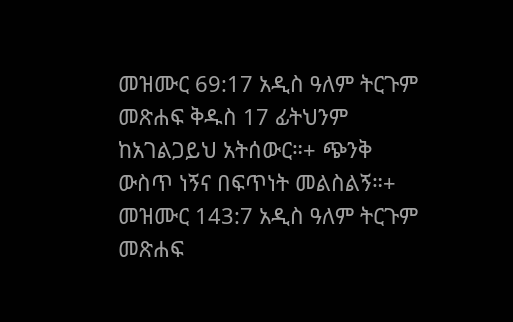መዝሙር 69:17 አዲስ ዓለም ትርጉም መጽሐፍ ቅዱስ 17 ፊትህንም ከአገልጋይህ አትሰውር።+ ጭንቅ ውስጥ ነኝና በፍጥነት መልስልኝ።+ መዝሙር 143:7 አዲስ ዓለም ትርጉም መጽሐፍ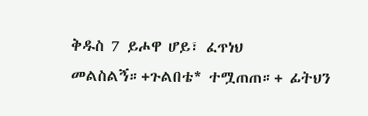ቅዱስ 7 ይሖዋ ሆይ፣ ፈጥነህ መልስልኝ።+ጉልበቴ* ተሟጠጠ።+ ፊትህን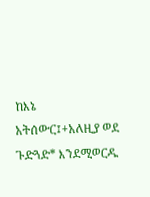ከእኔ አትሰውር፤+አለዚያ ወደ ጉድጓድ* እንደሚወርዱ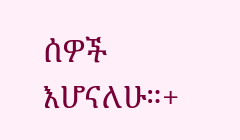ሰዎች እሆናለሁ።+